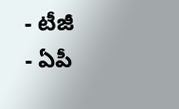- టీజీ
- ఏపీ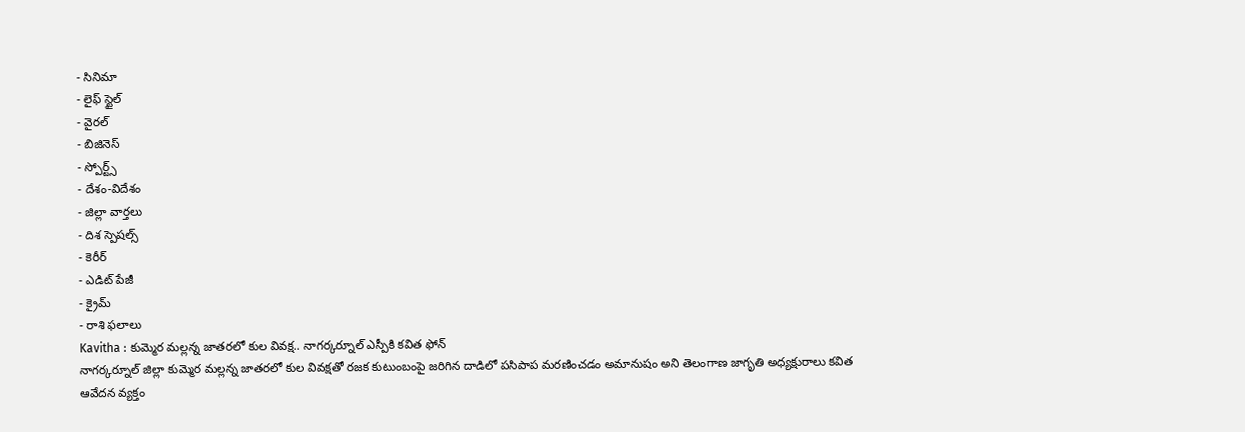- సినిమా
- లైఫ్ స్టైల్
- వైరల్
- బిజినెస్
- స్పోర్ట్స్
- దేశం-విదేశం
- జిల్లా వార్తలు
- దిశ స్పెషల్స్
- కెరీర్
- ఎడిట్ పేజీ
- క్రైమ్
- రాశి ఫలాలు
Kavitha : కుమ్మెర మల్లన్న జాతరలో కుల వివక్ష.. నాగర్కర్నూల్ ఎస్పీకి కవిత ఫోన్
నాగర్కర్నూల్ జిల్లా కుమ్మెర మల్లన్న జాతరలో కుల వివక్షతో రజక కుటుంబంపై జరిగిన దాడిలో పసిపాప మరణించడం అమానుషం అని తెలంగాణ జాగృతి అధ్యక్షురాలు కవిత ఆవేదన వ్యక్తం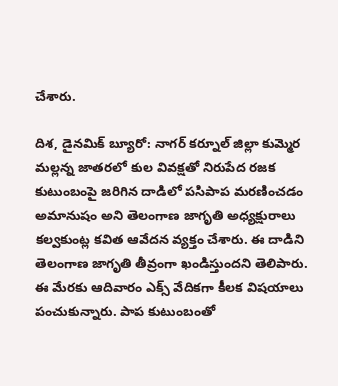చేశారు.

దిశ, డైనమిక్ బ్యూరో: నాగర్ కర్నూల్ జిల్లా కుమ్మెర మల్లన్న జాతరలో కుల వివక్షతో నిరుపేద రజక కుటుంబంపై జరిగిన దాడిలో పసిపాప మరణించడం అమానుషం అని తెలంగాణ జాగృతి అధ్యక్షురాలు కల్వకుంట్ల కవిత ఆవేదన వ్యక్తం చేశారు. ఈ దాడిని తెలంగాణ జాగృతి తీవ్రంగా ఖండిస్తుందని తెలిపారు. ఈ మేరకు ఆదివారం ఎక్స్ వేదికగా కీలక విషయాలు పంచుకున్నారు. పాప కుటుంబంతో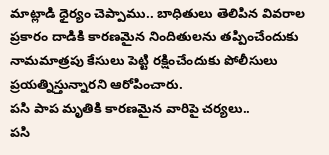మాట్లాడి ధైర్యం చెప్పాము.. బాధితులు తెలిపిన వివరాల ప్రకారం దాడికి కారణమైన నిందితులను తప్పించేందుకు నామమాత్రపు కేసులు పెట్టి రక్షించేందుకు పోలీసులు ప్రయత్నిస్తున్నారని ఆరోపించారు.
పసి పాప మృతికి కారణమైన వారిపై చర్యలు..
పసి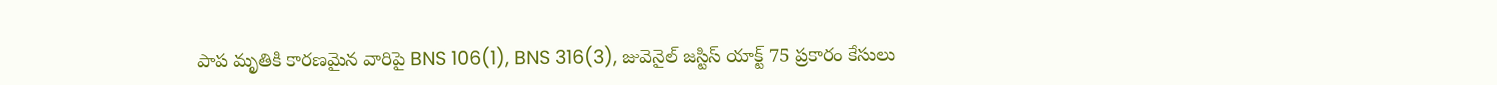పాప మృతికి కారణమైన వారిపై BNS 106(1), BNS 316(3), జువెనైల్ జస్టిస్ యాక్ట్ 75 ప్రకారం కేసులు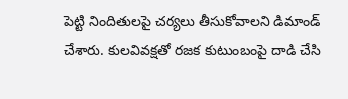పెట్టి నిందితులపై చర్యలు తీసుకోవాలని డిమాండ్ చేశారు. కులవివక్షతో రజక కుటుంబంపై దాడి చేసి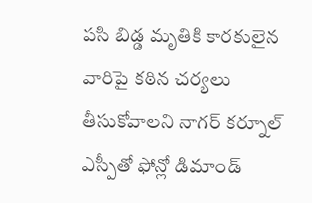పసి బిడ్డ మృతికి కారకులైన వారిపై కఠిన చర్యలు తీసుకోవాలని నాగర్ కర్నూల్ ఎస్పీతో ఫోన్లో డిమాండ్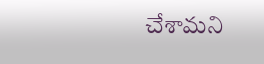చేశామని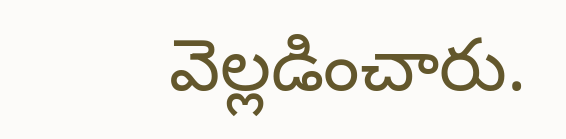వెల్లడించారు.